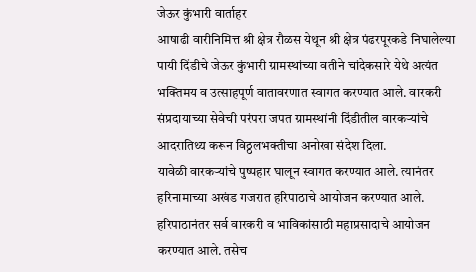जेऊर कुंभारी वार्ताहर
आषाढी वारीनिमित्त श्री क्षेत्र रौळस येथून श्री क्षेत्र पंढरपूरकडे निघालेल्या पायी दिंडीचे जेऊर कुंभारी ग्रामस्थांच्या वतीने चांदेकसारे येथे अत्यंत भक्तिमय व उत्साहपूर्ण वातावरणात स्वागत करण्यात आले. वारकरी संप्रदायाच्या सेवेची परंपरा जपत ग्रामस्थांनी दिंडीतील वारकऱ्यांचे आदरातिथ्य करून विठ्ठलभक्तीचा अनोखा संदेश दिला.
यावेळी वारकऱ्यांचे पुष्पहार घालून स्वागत करण्यात आले. त्यानंतर हरिनामाच्या अखंड गजरात हरिपाठाचे आयोजन करण्यात आले. हरिपाठानंतर सर्व वारकरी व भाविकांसाठी महाप्रसादाचे आयोजन करण्यात आले. तसेच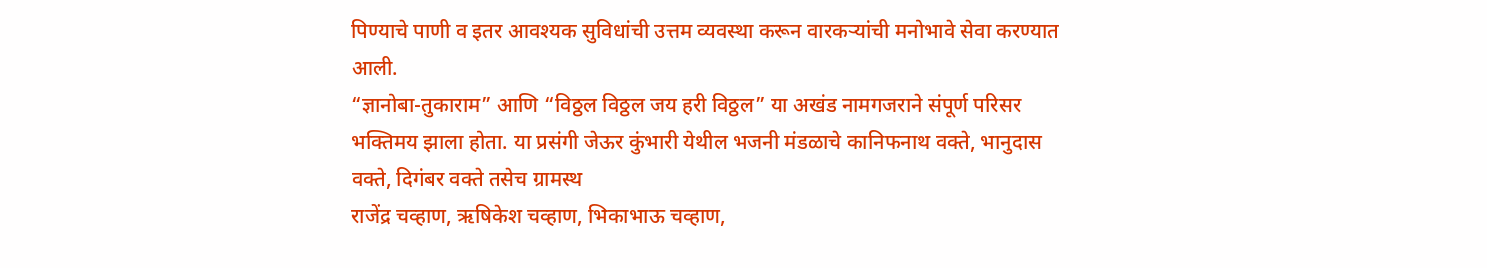पिण्याचे पाणी व इतर आवश्यक सुविधांची उत्तम व्यवस्था करून वारकऱ्यांची मनोभावे सेवा करण्यात आली.
“ज्ञानोबा-तुकाराम” आणि “विठ्ठल विठ्ठल जय हरी विठ्ठल” या अखंड नामगजराने संपूर्ण परिसर भक्तिमय झाला होता. या प्रसंगी जेऊर कुंभारी येथील भजनी मंडळाचे कानिफनाथ वक्ते, भानुदास वक्ते, दिगंबर वक्ते तसेच ग्रामस्थ
राजेंद्र चव्हाण, ऋषिकेश चव्हाण, भिकाभाऊ चव्हाण,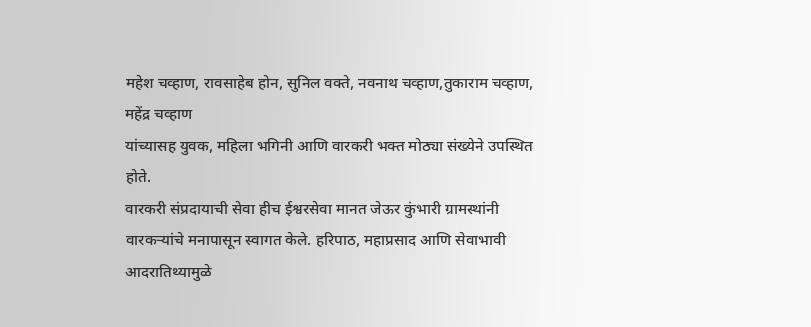महेश चव्हाण, रावसाहेब होन, सुनिल वक्ते, नवनाथ चव्हाण,तुकाराम चव्हाण, महेंद्र चव्हाण
यांच्यासह युवक, महिला भगिनी आणि वारकरी भक्त मोठ्या संख्येने उपस्थित होते.
वारकरी संप्रदायाची सेवा हीच ईश्वरसेवा मानत जेऊर कुंभारी ग्रामस्थांनी वारकऱ्यांचे मनापासून स्वागत केले. हरिपाठ, महाप्रसाद आणि सेवाभावी आदरातिथ्यामुळे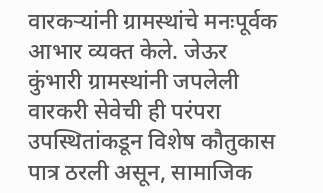वारकऱ्यांनी ग्रामस्थांचे मनःपूर्वक आभार व्यक्त केले. जेऊर कुंभारी ग्रामस्थांनी जपलेली वारकरी सेवेची ही परंपरा उपस्थितांकडून विशेष कौतुकास पात्र ठरली असून, सामाजिक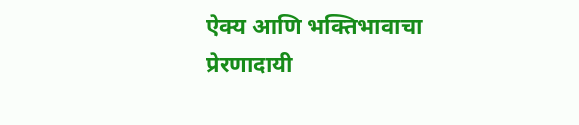ऐक्य आणि भक्तिभावाचा प्रेरणादायी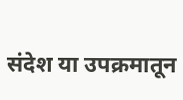संदेश या उपक्रमातून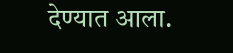देण्यात आला.